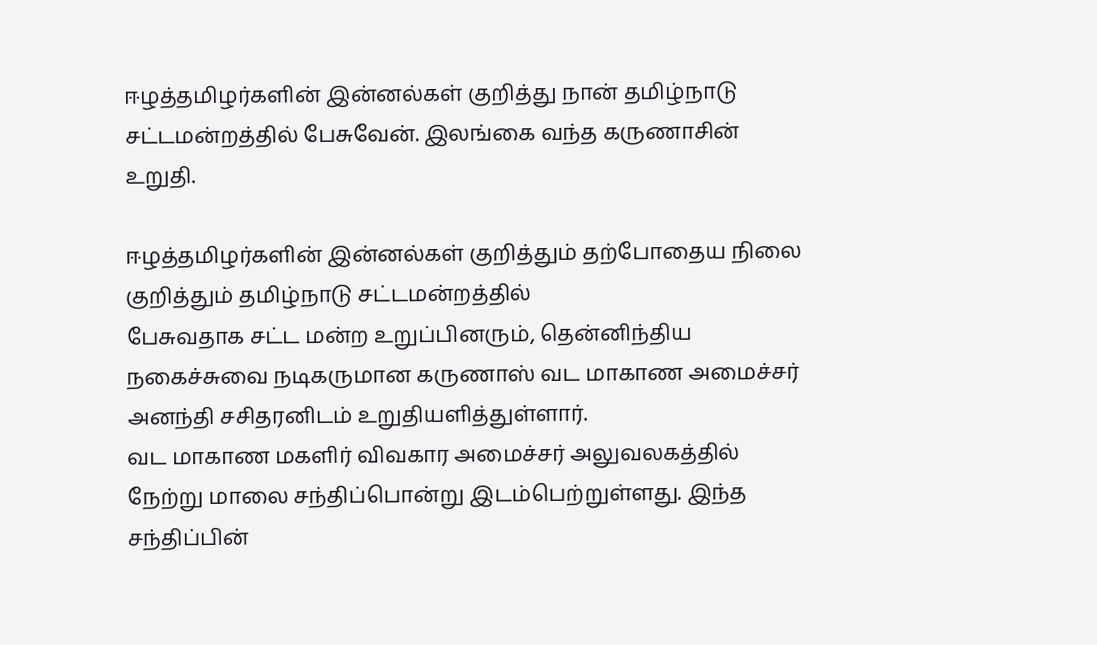ஈழத்தமிழர்களின் இன்னல்கள் குறித்து நான் தமிழ்நாடு சட்டமன்றத்தில் பேசுவேன். இலங்கை வந்த கருணாசின் உறுதி.

ஈழத்தமிழர்களின் இன்னல்கள் குறித்தும் தற்போதைய நிலை குறித்தும் தமிழ்நாடு சட்டமன்றத்தில்
பேசுவதாக சட்ட மன்ற உறுப்பினரும், தென்னிந்திய நகைச்சுவை நடிகருமான கருணாஸ் வட மாகாண அமைச்சர் அனந்தி சசிதரனிடம் உறுதியளித்துள்ளார்.
வட மாகாண மகளிர் விவகார அமைச்சர் அலுவலகத்தில் நேற்று மாலை சந்திப்பொன்று இடம்பெற்றுள்ளது. இந்த சந்திப்பின்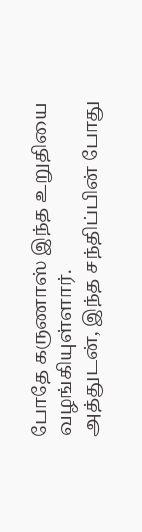போதே கருணாஸ் இந்த உறுதியை வழங்கியுள்ளார்.
அத்துடன், இந்த சந்திப்பின் போது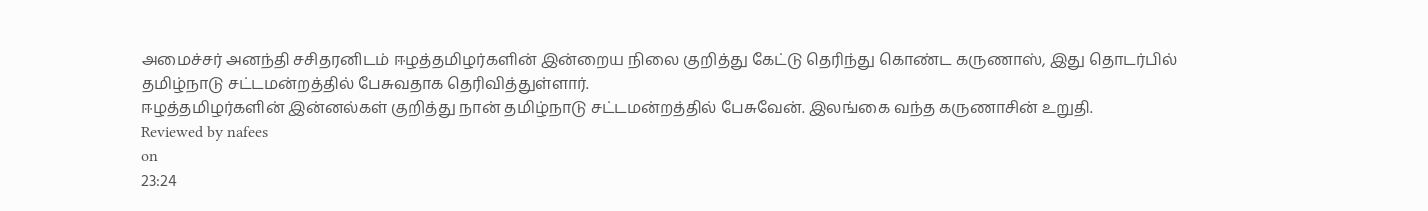அமைச்சர் அனந்தி சசிதரனிடம் ஈழத்தமிழர்களின் இன்றைய நிலை குறித்து கேட்டு தெரிந்து கொண்ட கருணாஸ், இது தொடர்பில் தமிழ்நாடு சட்டமன்றத்தில் பேசுவதாக தெரிவித்துள்ளார்.
ஈழத்தமிழர்களின் இன்னல்கள் குறித்து நான் தமிழ்நாடு சட்டமன்றத்தில் பேசுவேன். இலங்கை வந்த கருணாசின் உறுதி.
Reviewed by nafees
on
23:24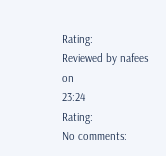Rating:
Reviewed by nafees
on
23:24
Rating:
No comments: